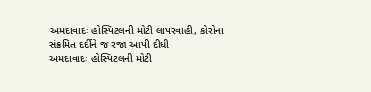અમદાવાદઃ હોસ્પિટલની મોટી લાપરવાહી, કોરોના સંક્રમિત દર્દીને જ રજા આપી દીધી
અમદાવાદઃ હોસ્પિટલની મોટી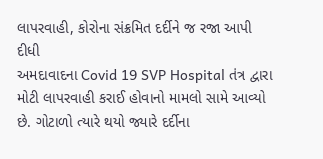લાપરવાહી, કોરોના સંક્રમિત દર્દીને જ રજા આપી દીધી
અમદાવાદના Covid 19 SVP Hospital તંત્ર દ્વારા મોટી લાપરવાહી કરાઈ હોવાનો મામલો સામે આવ્યો છે. ગોટાળો ત્યારે થયો જ્યારે દર્દીના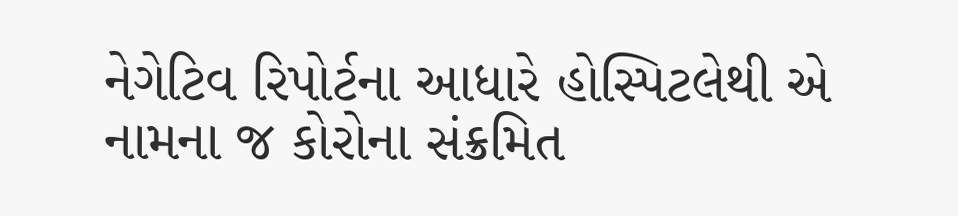નેગેટિવ રિપોર્ટના આધારે હોસ્પિટલેથી એ નામના જ કોરોના સંક્રમિત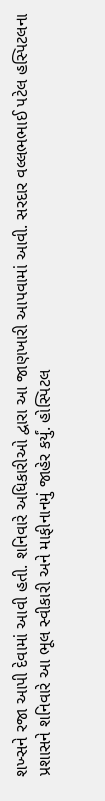શખ્સને રજા આપી દેવામાં આવી હતી. શનિવારે અધિકારીઓ દ્વારા આ જાણખારી આપવામાં આવી. સરદાર વલ્લભભાઈ પટેલ હસ્પિટલના પ્રશાસને શનિવારે આ ભૂલ સ્વીકારી અને માફીનાનમું જાહેર કર્યું. હોસ્પિટલ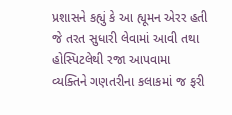પ્રશાસને કહ્યું કે આ હ્યૂમન એરર હતી જે તરત સુધારી લેવામાં આવી તથા હોસ્પિટલેથી રજા આપવામા વ્યક્તિને ગણતરીના કલાકમાં જ ફરી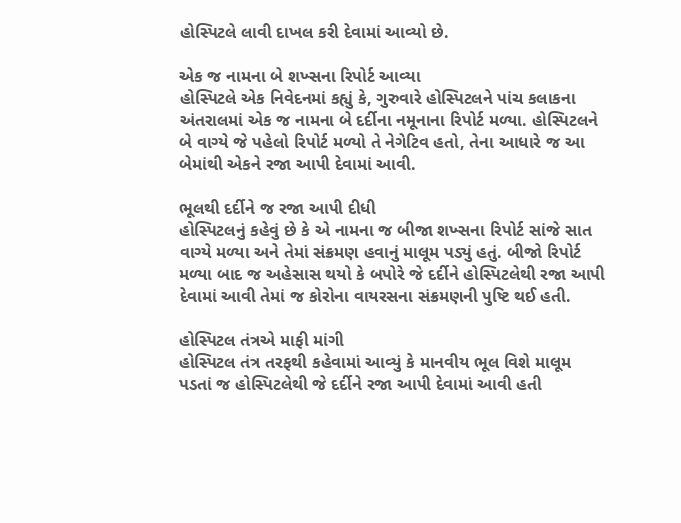હોસ્પિટલે લાવી દાખલ કરી દેવામાં આવ્યો છે.

એક જ નામના બે શખ્સના રિપોર્ટ આવ્યા
હોસ્પિટલે એક નિવેદનમાં કહ્યું કે, ગુરુવારે હોસ્પિટલને પાંચ કલાકના અંતરાલમાં એક જ નામના બે દર્દીના નમૂનાના રિપોર્ટ મળ્યા. હોસ્પિટલને બે વાગ્યે જે પહેલો રિપોર્ટ મળ્યો તે નેગેટિવ હતો, તેના આધારે જ આ બેમાંથી એકને રજા આપી દેવામાં આવી.

ભૂલથી દર્દીને જ રજા આપી દીધી
હોસ્પિટલનું કહેવું છે કે એ નામના જ બીજા શખ્સના રિપોર્ટ સાંજે સાત વાગ્યે મળ્યા અને તેમાં સંક્રમણ હવાનું માલૂમ પડ્યું હતું. બીજો રિપોર્ટ મળ્યા બાદ જ અહેસાસ થયો કે બપોરે જે દર્દીને હોસ્પિટલેથી રજા આપી દેવામાં આવી તેમાં જ કોરોના વાયરસના સંક્રમણની પુષ્ટિ થઈ હતી.

હોસ્પિટલ તંત્રએ માફી માંગી
હોસ્પિટલ તંત્ર તરફથી કહેવામાં આવ્યું કે માનવીય ભૂલ વિશે માલૂમ પડતાં જ હોસ્પિટલેથી જે દર્દીને રજા આપી દેવામાં આવી હતી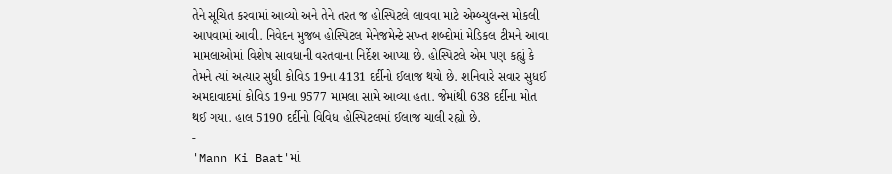તેને સૂચિત કરવામાં આવ્યો અને તેને તરત જ હોસ્પિટલે લાવવા માટે એમ્બ્યુલન્સ મોકલી આપવામાં આવી. નિવેદન મુજબ હોસ્પિટલ મેનેજમેન્ટે સખ્ત શબ્દોમાં મેડિકલ ટીમને આવા મામલાઓમાં વિશેષ સાવધાની વરતવાના નિર્દેશ આપ્યા છે. હોસ્પિટલે એમ પણ કહ્યું કે તેમને ત્યાં અત્યાર સુધી કોવિડ 19ના 4131 દર્દીનો ઈલાજ થયો છે. શનિવારે સવાર સુધઈ અમદાવાદમાં કોવિડ 19ના 9577 મામલા સામે આવ્યા હતા. જેમાંથી 638 દર્દીના મોત થઈ ગયા. હાલ 5190 દર્દીનો વિવિધ હોસ્પિટલમાં ઈલાજ ચાલી રહ્યો છે.
-
'Mann Ki Baat'માં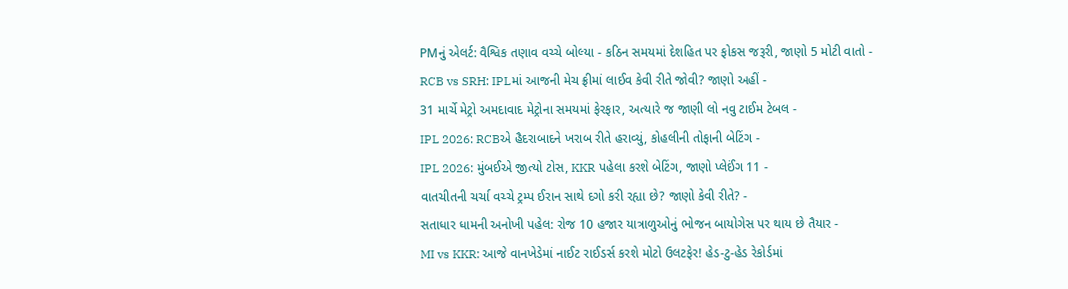PMનું એલર્ટ: વૈશ્વિક તણાવ વચ્ચે બોલ્યા - કઠિન સમયમાં દેશહિત પર ફોકસ જરૂરી, જાણો 5 મોટી વાતો -
RCB vs SRH: IPLમાં આજની મેચ ફ્રીમાં લાઈવ કેવી રીતે જોવી? જાણો અહીં -
31 માર્ચે મેટ્રો અમદાવાદ મેટ્રોના સમયમાં ફેરફાર, અત્યારે જ જાણી લો નવુ ટાઈમ ટેબલ -
IPL 2026: RCBએ હૈદરાબાદને ખરાબ રીતે હરાવ્યું, કોહલીની તોફાની બેટિંગ -
IPL 2026: મુંબઈએ જીત્યો ટોસ, KKR પહેલા કરશે બેટિંગ, જાણો પ્લેઈંગ 11 -
વાતચીતની ચર્ચા વચ્ચે ટ્રમ્પ ઈરાન સાથે દગો કરી રહ્યા છે? જાણો કેવી રીતે? -
સતાધાર ધામની અનોખી પહેલ: રોજ 10 હજાર યાત્રાળુઓનું ભોજન બાયોગેસ પર થાય છે તૈયાર -
MI vs KKR: આજે વાનખેડેમાં નાઈટ રાઈડર્સ કરશે મોટો ઉલટફેર! હેડ-ટુ-હેડ રેકોર્ડમાં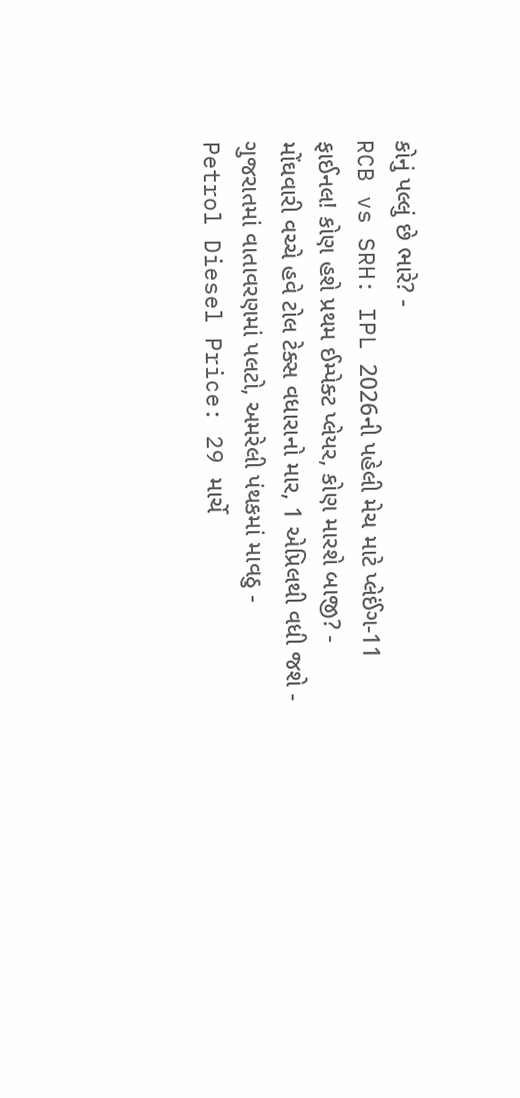કોનું પલ્લું છે ભારે? -
RCB vs SRH: IPL 2026ની પહેલી મેચ માટે પ્લેઈંગ-11 ફાઈનલ! કોણ હશે પ્રથમ ઈમ્પેક્ટ પ્લેયર, કોણ મારશે બાજી? -
મોંઘવારી વચ્ચે હવે ટોલ ટેક્સ વધારાનો માર, 1 એપ્રિલથી વધી જશે -
ગુજરાતમાં વાતાવરણમાં પલટો, અમરેલી પંથકમાં માવઠુ -
Petrol Diesel Price: 29 માર્ચે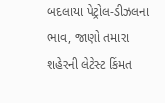બદલાયા પેટ્રોલ-ડીઝલના ભાવ, જાણો તમારા શહેરની લેટેસ્ટ કિંમત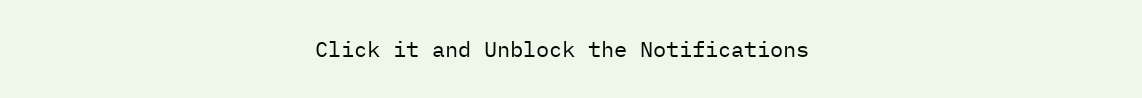Click it and Unblock the Notifications